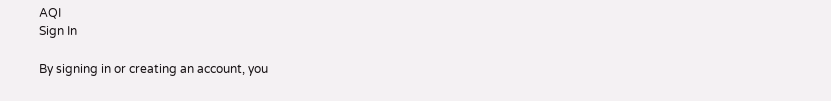AQI
Sign In

By signing in or creating an account, you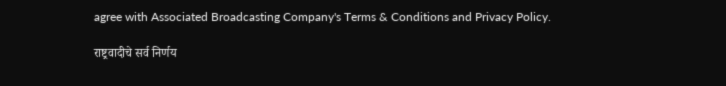agree with Associated Broadcasting Company's Terms & Conditions and Privacy Policy.

राष्ट्रवादीचे सर्व निर्णय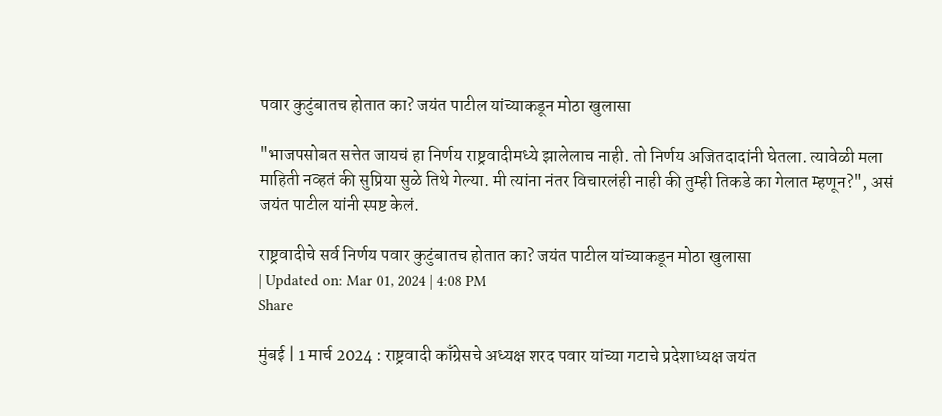पवार कुटुंबातच होतात का? जयंत पाटील यांच्याकडून मोठा खुलासा

"भाजपसोबत सत्तेत जायचं हा निर्णय राष्ट्रवादीमध्ये झालेलाच नाही. तो निर्णय अजितदादांनी घेतला. त्यावेळी मला माहिती नव्हतं की सुप्रिया सुळे तिथे गेल्या. मी त्यांना नंतर विचारलंही नाही की तुम्ही तिकडे का गेलात म्हणून?", असं जयंत पाटील यांनी स्पष्ट केलं.

राष्ट्रवादीचे सर्व निर्णय पवार कुटुंबातच होतात का? जयंत पाटील यांच्याकडून मोठा खुलासा
| Updated on: Mar 01, 2024 | 4:08 PM
Share

मुंबई | 1 मार्च 2024 : राष्ट्रवादी काँग्रेसचे अध्यक्ष शरद पवार यांच्या गटाचे प्रदेशाध्यक्ष जयंत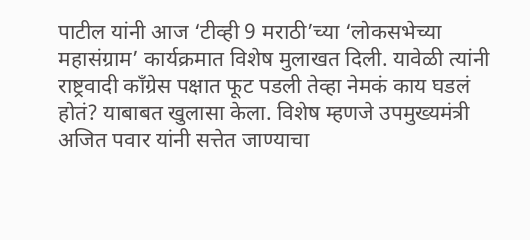पाटील यांनी आज ‘टीव्ही 9 मराठी’च्या ‘लोकसभेच्या महासंग्राम’ कार्यक्रमात विशेष मुलाखत दिली. यावेळी त्यांनी राष्ट्रवादी काँग्रेस पक्षात फूट पडली तेव्हा नेमकं काय घडलं होतं? याबाबत खुलासा केला. विशेष म्हणजे उपमुख्यमंत्री अजित पवार यांनी सत्तेत जाण्याचा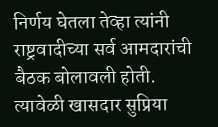निर्णय घेतला तेव्हा त्यांनी राष्ट्रवादीच्या सर्व आमदारांची बैठक बोलावली होती. त्यावेळी खासदार सुप्रिया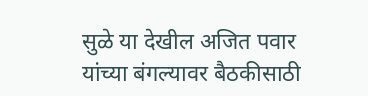सुळे या देखील अजित पवार यांच्या बंगल्यावर बैठकीसाठी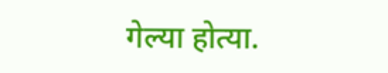गेल्या होत्या.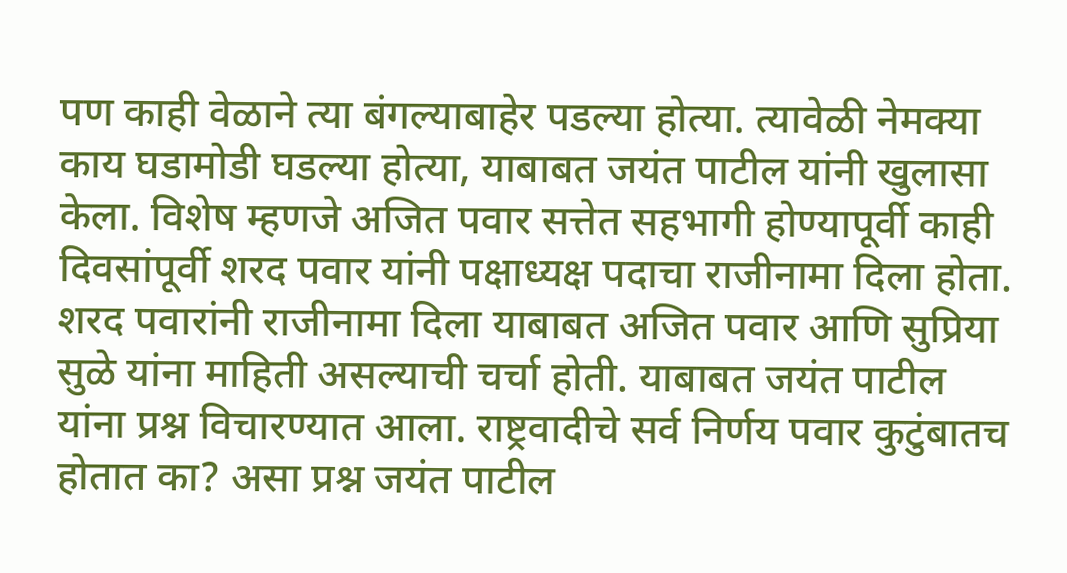पण काही वेळाने त्या बंगल्याबाहेर पडल्या होत्या. त्यावेळी नेमक्या काय घडामोडी घडल्या होत्या, याबाबत जयंत पाटील यांनी खुलासा केला. विशेष म्हणजे अजित पवार सत्तेत सहभागी होण्यापूर्वी काही दिवसांपूर्वी शरद पवार यांनी पक्षाध्यक्ष पदाचा राजीनामा दिला होता. शरद पवारांनी राजीनामा दिला याबाबत अजित पवार आणि सुप्रिया सुळे यांना माहिती असल्याची चर्चा होती. याबाबत जयंत पाटील यांना प्रश्न विचारण्यात आला. राष्ट्रवादीचे सर्व निर्णय पवार कुटुंबातच होतात का? असा प्रश्न जयंत पाटील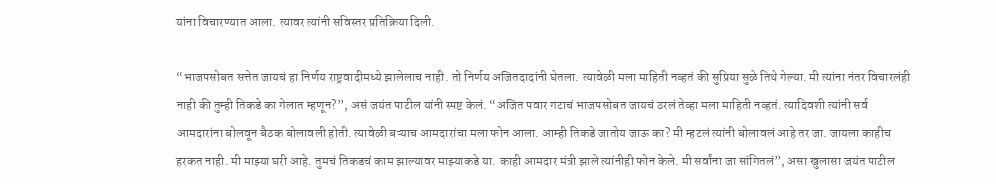यांना विचारण्यात आला. त्यावर त्यांनी सविस्तर प्रतिक्रिया दिली.

“भाजपसोबत सत्तेत जायचं हा निर्णय राष्ट्रवादीमध्ये झालेलाच नाही. तो निर्णय अजितदादांनी घेतला. त्यावेळी मला माहिती नव्हतं की सुप्रिया सुळे तिथे गेल्या. मी त्यांना नंतर विचारलंही नाही की तुम्ही तिकडे का गेलात म्हणून?”, असं जयंत पाटील यांनी स्पष्ट केलं. “अजित पवार गटाचं भाजपसोबत जायचं ठरलं तेव्हा मला माहिती नव्हतं. त्यादिवशी त्यांनी सर्व आमदारांना बोलवून बैठक बोलावली होती. त्यावेळी बऱ्याच आमदारांचा मला फोन आला. आम्ही तिकडे जातोय जाऊ का? मी म्हटलं त्यांनी बोलावलं आहे तर जा. जायला काहीच हरकत नाही. मी माझ्या घरी आहे. तुमचं तिकडचं काम झाल्यावर माझ्याकडे या. काही आमदार मंत्री झाले त्यांनीही फोन केले. मी सर्वांना जा सांगितलं”, असा खुलासा जयंत पाटील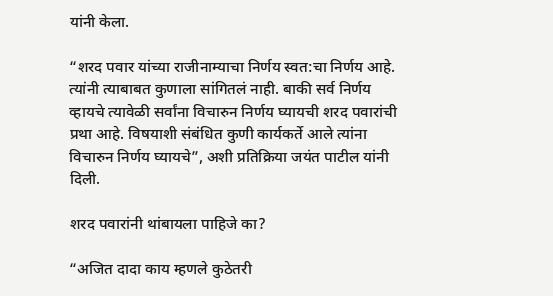यांनी केला.

“शरद पवार यांच्या राजीनाम्याचा निर्णय स्वत:चा निर्णय आहे. त्यांनी त्याबाबत कुणाला सांगितलं नाही. बाकी सर्व निर्णय व्हायचे त्यावेळी सर्वांना विचारुन निर्णय घ्यायची शरद पवारांची प्रथा आहे. विषयाशी संबंधित कुणी कार्यकर्ते आले त्यांना विचारुन निर्णय घ्यायचे”, अशी प्रतिक्रिया जयंत पाटील यांनी दिली.

शरद पवारांनी थांबायला पाहिजे का?

“अजित दादा काय म्हणले कुठेतरी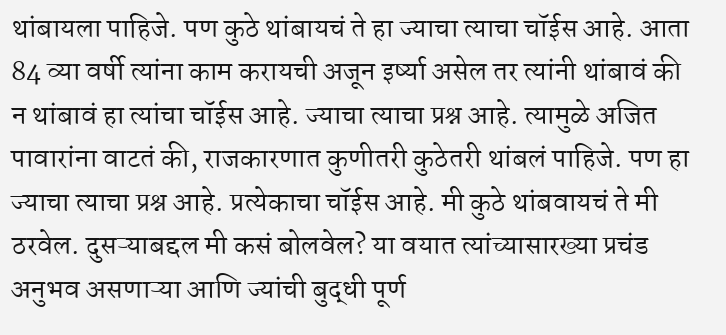थांबायला पाहिजे. पण कुठे थांबायचं ते हा ज्याचा त्याचा चॉईस आहे. आता 84 व्या वर्षी त्यांना काम करायची अजून इर्ष्या असेल तर त्यांनी थांबावं की न थांबावं हा त्यांचा चॉईस आहे. ज्याचा त्याचा प्रश्न आहे. त्यामुळे अजित पावारांना वाटतं की, राजकारणात कुणीतरी कुठेतरी थांबलं पाहिजे. पण हा ज्याचा त्याचा प्रश्न आहे. प्रत्येकाचा चॉईस आहे. मी कुठे थांबवायचं ते मी ठरवेल. दुसऱ्याबद्दल मी कसं बोलवेल? या वयात त्यांच्यासारख्या प्रचंड अनुभव असणाऱ्या आणि ज्यांची बुद्धी पूर्ण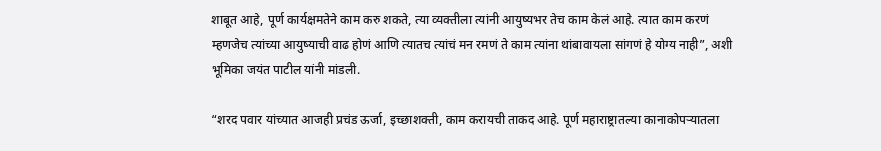शाबूत आहे, पूर्ण कार्यक्षमतेने काम करु शकते, त्या व्यक्तीला त्यांनी आयुष्यभर तेच काम केलं आहे. त्यात काम करणं म्हणजेच त्यांच्या आयुष्याची वाढ होणं आणि त्यातच त्यांचं मन रमणं ते काम त्यांना थांबावायला सांगणं हे योग्य नाही”, अशी भूमिका जयंत पाटील यांनी मांडली.

“शरद पवार यांच्यात आजही प्रचंड ऊर्जा, इच्छाशक्ती, काम करायची ताकद आहे. पूर्ण महाराष्ट्रातल्या कानाकोपऱ्यातला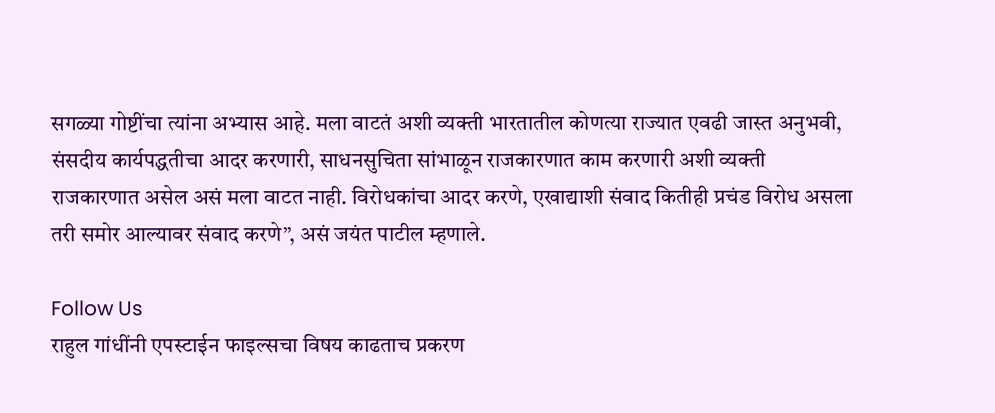सगळ्या गोष्टींचा त्यांना अभ्यास आहे. मला वाटतं अशी व्यक्ती भारतातील कोणत्या राज्यात एवढी जास्त अनुभवी, संसदीय कार्यपद्धतीचा आदर करणारी, साधनसुचिता सांभाळून राजकारणात काम करणारी अशी व्यक्ती राजकारणात असेल असं मला वाटत नाही. विरोधकांचा आदर करणे, एखाद्याशी संवाद कितीही प्रचंड विरोध असला तरी समोर आल्यावर संवाद करणे”, असं जयंत पाटील म्हणाले.

Follow Us
राहुल गांधींनी एपस्टाईन फाइल्सचा विषय काढताच प्रकरण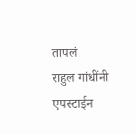तापलं
राहुल गांधींनी एपस्टाईन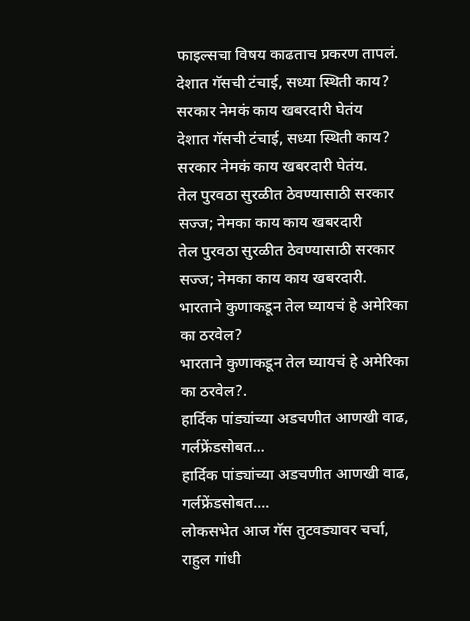फाइल्सचा विषय काढताच प्रकरण तापलं.
देशात गॅसची टंचाई, सध्या स्थिती काय? सरकार नेमकं काय खबरदारी घेतंय
देशात गॅसची टंचाई, सध्या स्थिती काय? सरकार नेमकं काय खबरदारी घेतंय.
तेल पुरवठा सुरळीत ठेवण्यासाठी सरकार सज्ज; नेमका काय काय खबरदारी
तेल पुरवठा सुरळीत ठेवण्यासाठी सरकार सज्ज; नेमका काय काय खबरदारी.
भारताने कुणाकडून तेल घ्यायचं हे अमेरिका का ठरवेल?
भारताने कुणाकडून तेल घ्यायचं हे अमेरिका का ठरवेल?.
हार्दिक पांड्यांच्या अडचणीत आणखी वाढ, गर्लफ्रेंडसोबत...
हार्दिक पांड्यांच्या अडचणीत आणखी वाढ, गर्लफ्रेंडसोबत....
लोकसभेत आज गॅस तुटवड्यावर चर्चा, राहुल गांधी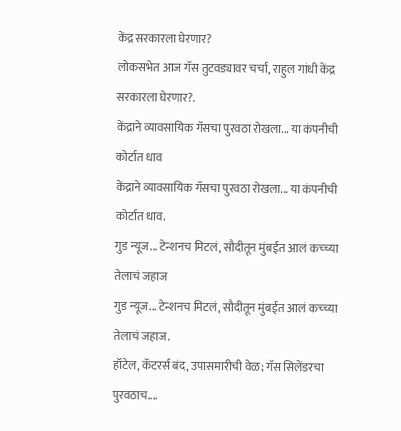केंद्र सरकारला घेरणार?
लोकसभेत आज गॅस तुटवड्यावर चर्चा, राहुल गांधी केंद्र सरकारला घेरणार?.
केंद्राने व्यावसायिक गॅसचा पुरवठा रोखला... या कंपनीची कोर्टात धाव
केंद्राने व्यावसायिक गॅसचा पुरवठा रोखला... या कंपनीची कोर्टात धाव.
गुड न्यूज... टेन्शनच मिटलं, सौदीतून मुंबईत आलं कच्च्या तेलाचं जहाज
गुड न्यूज... टेन्शनच मिटलं, सौदीतून मुंबईत आलं कच्च्या तेलाचं जहाज.
हॉटेल, कॅटरर्स बंद, उपासमारीची वेळ; गॅस सिलेंडरचा पुरवठाच....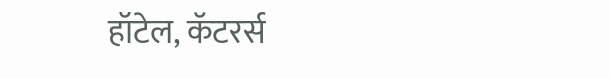हॉटेल, कॅटरर्स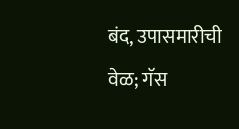बंद, उपासमारीची वेळ; गॅस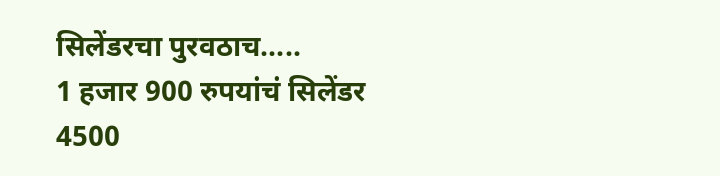सिलेंडरचा पुरवठाच.....
1 हजार 900 रुपयांचं सिलेंडर 4500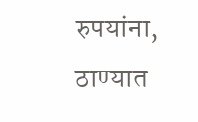रुपयांना, ठाण्यात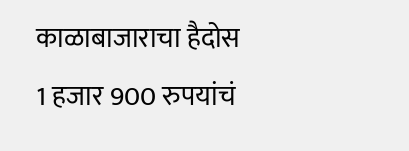काळाबाजाराचा हैदोस
1 हजार 900 रुपयांचं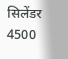सिलेंडर 4500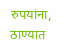रुपयांना, ठाण्यात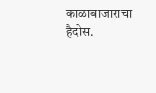काळाबाजाराचा हैदोस.